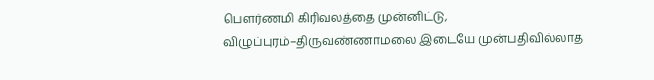பௌர்ணமி கிரிவலத்தை முன்னிட்டு, விழுப்புரம்–திருவண்ணாமலை இடையே முன்பதிவில்லாத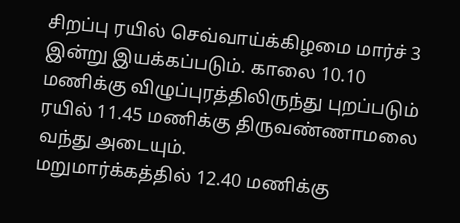சிறப்பு ரயில் செவ்வாய்க்கிழமை மார்ச் 3 இன்று இயக்கப்படும். காலை 10.10 மணிக்கு விழுப்புரத்திலிருந்து புறப்படும் ரயில் 11.45 மணிக்கு திருவண்ணாமலை வந்து அடையும்.
மறுமார்க்கத்தில் 12.40 மணிக்கு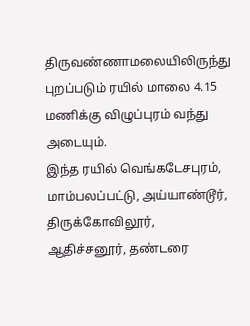திருவண்ணாமலையிலிருந்து புறப்படும் ரயில் மாலை 4.15 மணிக்கு விழுப்புரம் வந்து அடையும்.
இந்த ரயில் வெங்கடேசபுரம், மாம்பலப்பட்டு, அய்யாண்டூர், திருக்கோவிலூர், ஆதிச்சனூர், தண்டரை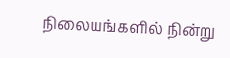நிலையங்களில் நின்று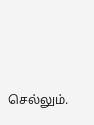செல்லும்.